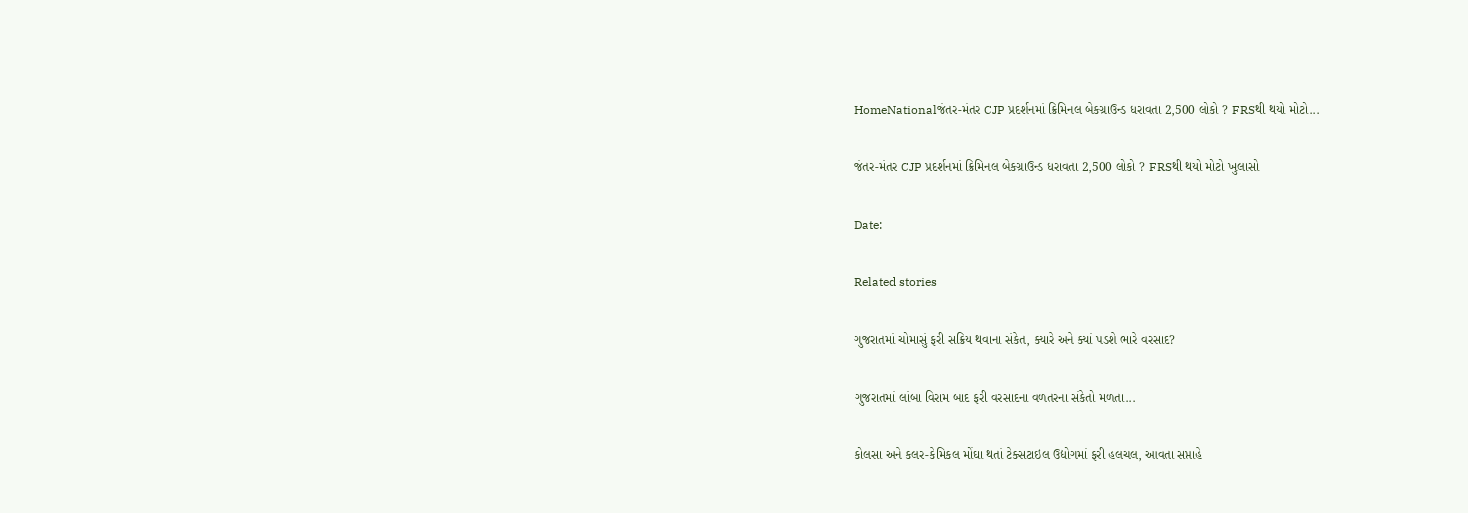HomeNationalજંતર-મંતર CJP પ્રદર્શનમાં ક્રિમિનલ બેકગ્રાઉન્ડ ધરાવતા 2,500 લોકો ? FRSથી થયો મોટો...

જંતર-મંતર CJP પ્રદર્શનમાં ક્રિમિનલ બેકગ્રાઉન્ડ ધરાવતા 2,500 લોકો ? FRSથી થયો મોટો ખુલાસો

Date:

Related stories

ગુજરાતમાં ચોમાસું ફરી સક્રિય થવાના સંકેત, ક્યારે અને ક્યાં પડશે ભારે વરસાદ?

ગુજરાતમાં લાંબા વિરામ બાદ ફરી વરસાદના વળતરના સંકેતો મળતા...

કોલસા અને કલર-કેમિકલ મોંઘા થતાં ટેક્સટાઇલ ઉદ્યોગમાં ફરી હલચલ, આવતા સપ્તાહે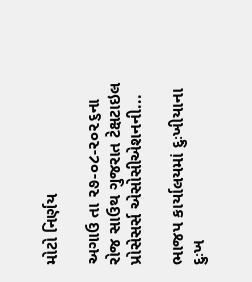મોટો નિર્ણય

અગાઉ તા ૨૭-૦૮-૨૦૨૬ના રોજ સાઉથ ગુજરાત ટેક્ષટાઇલ પ્રોસેસર્સ એસોસીએશનની...

ભાજપ કાર્યાલયમાં દુઃખીયાના દુઃખ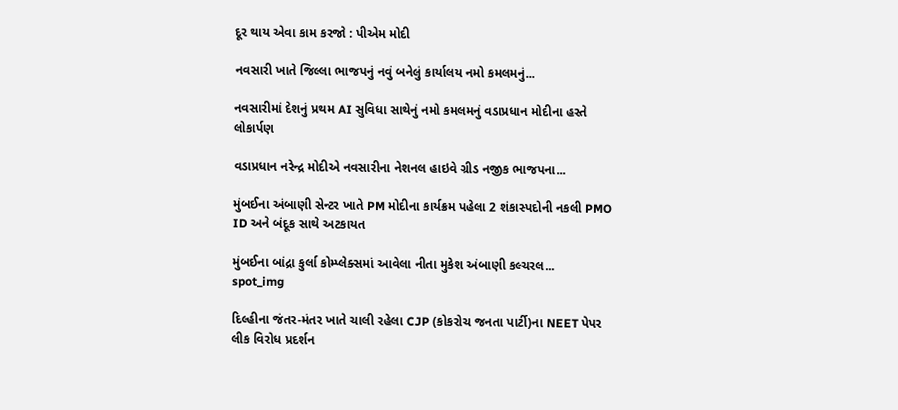દૂર થાય એવા કામ કરજો : પીએમ મોદી

નવસારી ખાતે જિલ્લા ભાજપનું નવું બનેલું કાર્યાલય નમો કમલમનું...

નવસારીમાં દેશનું પ્રથમ AI સુવિધા સાથેનું નમો કમલમનું વડાપ્રધાન મોદીના હસ્તે લોકાર્પણ

વડાપ્રધાન નરેન્દ્ર મોદીએ નવસારીના નેશનલ હાઇવે ગ્રીડ નજીક ભાજપના...

મુંબઈના અંબાણી સેન્ટર ખાતે PM મોદીના કાર્યક્રમ પહેલા 2 શંકાસ્પદોની નકલી PMO ID અને બંદૂક સાથે અટકાયત

મુંબઈના બાંદ્રા કુર્લા કોમ્પ્લેક્સમાં આવેલા નીતા મુકેશ અંબાણી કલ્ચરલ...
spot_img

દિલ્હીના જંતર-મંતર ખાતે ચાલી રહેલા CJP (કોકરોચ જનતા પાર્ટી)ના NEET પેપર લીક વિરોધ પ્રદર્શન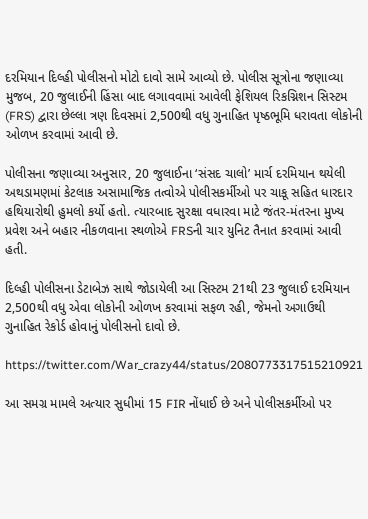દરમિયાન દિલ્હી પોલીસનો મોટો દાવો સામે આવ્યો છે. પોલીસ સૂત્રોના જણાવ્યા મુજબ, 20 જુલાઈની હિંસા બાદ લગાવવામાં આવેલી ફેશિયલ રિકગ્નિશન સિસ્ટમ (FRS) દ્વારા છેલ્લા ત્રણ દિવસમાં 2,500થી વધુ ગુનાહિત પૃષ્ઠભૂમિ ધરાવતા લોકોની ઓળખ કરવામાં આવી છે.

પોલીસના જણાવ્યા અનુસાર, 20 જુલાઈના ‘સંસદ ચાલો’ માર્ચ દરમિયાન થયેલી અથડામણમાં કેટલાક અસામાજિક તત્વોએ પોલીસકર્મીઓ પર ચાકૂ સહિત ધારદાર હથિયારોથી હુમલો કર્યો હતો. ત્યારબાદ સુરક્ષા વધારવા માટે જંતર-મંતરના મુખ્ય પ્રવેશ અને બહાર નીકળવાના સ્થળોએ FRSની ચાર યુનિટ તૈનાત કરવામાં આવી હતી.

દિલ્હી પોલીસના ડેટાબેઝ સાથે જોડાયેલી આ સિસ્ટમ 21થી 23 જુલાઈ દરમિયાન 2,500થી વધુ એવા લોકોની ઓળખ કરવામાં સફળ રહી, જેમનો અગાઉથી ગુનાહિત રેકોર્ડ હોવાનું પોલીસનો દાવો છે.

https://twitter.com/War_crazy44/status/2080773317515210921

આ સમગ્ર મામલે અત્યાર સુધીમાં 15 FIR નોંધાઈ છે અને પોલીસકર્મીઓ પર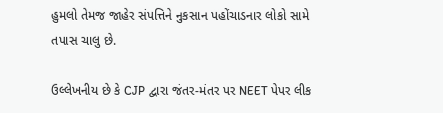હુમલો તેમજ જાહેર સંપત્તિને નુકસાન પહોંચાડનાર લોકો સામે તપાસ ચાલુ છે.

ઉલ્લેખનીય છે કે CJP દ્વારા જંતર-મંતર પર NEET પેપર લીક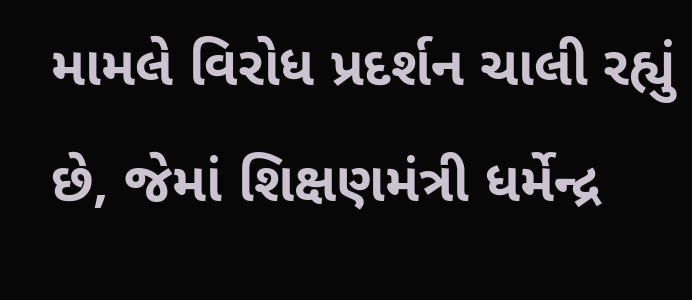મામલે વિરોધ પ્રદર્શન ચાલી રહ્યું છે, જેમાં શિક્ષણમંત્રી ધર્મેન્દ્ર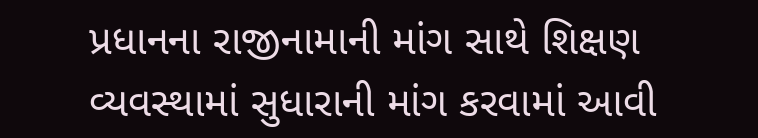પ્રધાનના રાજીનામાની માંગ સાથે શિક્ષણ વ્યવસ્થામાં સુધારાની માંગ કરવામાં આવી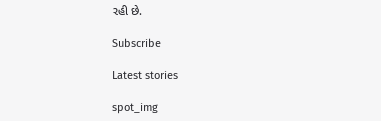રહી છે.

Subscribe

Latest stories

spot_img